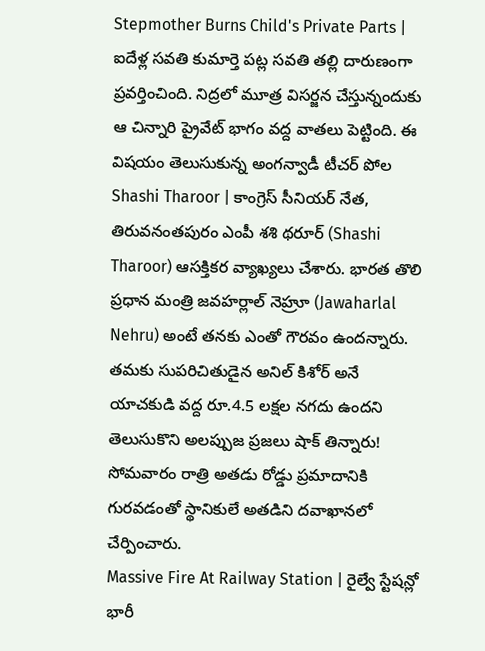Stepmother Burns Child's Private Parts | ఐదేళ్ల సవతి కుమార్తె పట్ల సవతి తల్లి దారుణంగా ప్రవర్తించింది. నిద్రలో మూత్ర విసర్జన చేస్తున్నందుకు ఆ చిన్నారి ప్రైవేట్ భాగం వద్ద వాతలు పెట్టింది. ఈ విషయం తెలుసుకున్న అంగన్వాడీ టీచర్ పోల
Shashi Tharoor | కాంగ్రెస్ సీనియర్ నేత, తిరువనంతపురం ఎంపీ శశి థరూర్ (Shashi Tharoor) ఆసక్తికర వ్యాఖ్యలు చేశారు. భారత తొలి ప్రధాన మంత్రి జవహర్లాల్ నెహ్రూ (Jawaharlal Nehru) అంటే తనకు ఎంతో గౌరవం ఉందన్నారు.
తమకు సుపరిచితుడైన అనిల్ కిశోర్ అనే యాచకుడి వద్ద రూ.4.5 లక్షల నగదు ఉందని తెలుసుకొని అలప్పుజ ప్రజలు షాక్ తిన్నారు! సోమవారం రాత్రి అతడు రోడ్డు ప్రమాదానికి గురవడంతో స్థానికులే అతడిని దవాఖానలో చేర్పించారు.
Massive Fire At Railway Station | రైల్వే స్టేషన్లో భారీ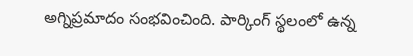అగ్నిప్రమాదం సంభవించింది. పార్కింగ్ స్థలంలో ఉన్న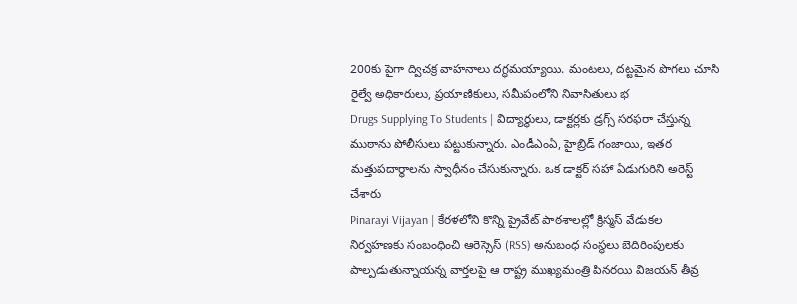200కు పైగా ద్విచక్ర వాహనాలు దగ్ధమయ్యాయి. మంటలు, దట్టమైన పొగలు చూసి రైల్వే అధికారులు, ప్రయాణికులు, సమీపంలోని నివాసితులు భ
Drugs Supplying To Students | విద్యార్థులు, డాక్టర్లకు డ్రగ్స్ సరఫరా చేస్తున్న ముఠాను పోలీసులు పట్టుకున్నారు. ఎండీఎంఏ, హైబ్రిడ్ గంజాయి, ఇతర మత్తుపదార్థాలను స్వాధీనం చేసుకున్నారు. ఒక డాక్టర్ సహా ఏడుగురిని అరెస్ట్ చేశారు
Pinarayi Vijayan | కేరళలోని కొన్ని ప్రైవేట్ పాఠశాలల్లో క్రిస్మస్ వేడుకల నిర్వహణకు సంబంధించి ఆరెస్సెస్ (RSS) అనుబంధ సంస్థలు బెదిరింపులకు పాల్పడుతున్నాయన్న వార్తలపై ఆ రాష్ట్ర ముఖ్యమంత్రి పినరయి విజయన్ తీవ్ర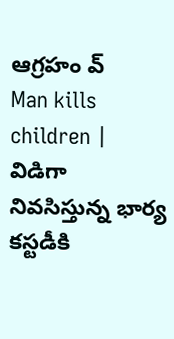ఆగ్రహం వ్
Man kills children | విడిగా నివసిస్తున్న భార్య కస్టడీకి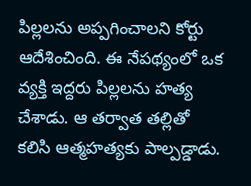పిల్లలను అప్పగించాలని కోర్టు ఆదేశించింది. ఈ నేపథ్యంలో ఒక వ్యక్తి ఇద్దరు పిల్లలను హత్య చేశాడు. ఆ తర్వాత తల్లితో కలిసి ఆత్మహత్యకు పాల్పడ్డాడు.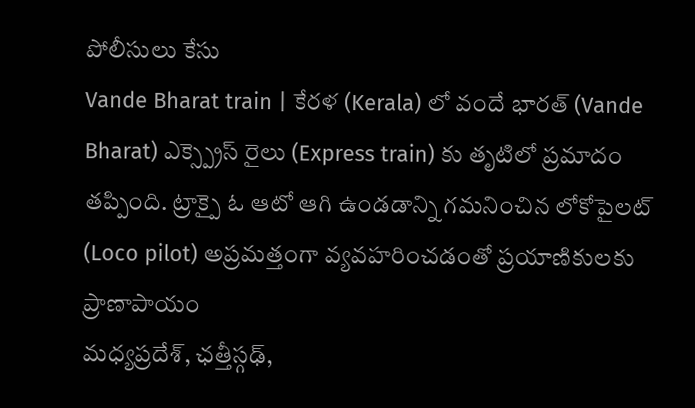పోలీసులు కేసు
Vande Bharat train | కేరళ (Kerala) లో వందే భారత్ (Vande Bharat) ఎక్స్ప్రెస్ రైలు (Express train) కు తృటిలో ప్రమాదం తప్పింది. ట్రాక్పై ఓ ఆటో ఆగి ఉండడాన్ని గమనించిన లోకోపైలట్ (Loco pilot) అప్రమత్తంగా వ్యవహరించడంతో ప్రయాణికులకు ప్రాణాపాయం
మధ్యప్రదేశ్, ఛత్తీస్గఢ్,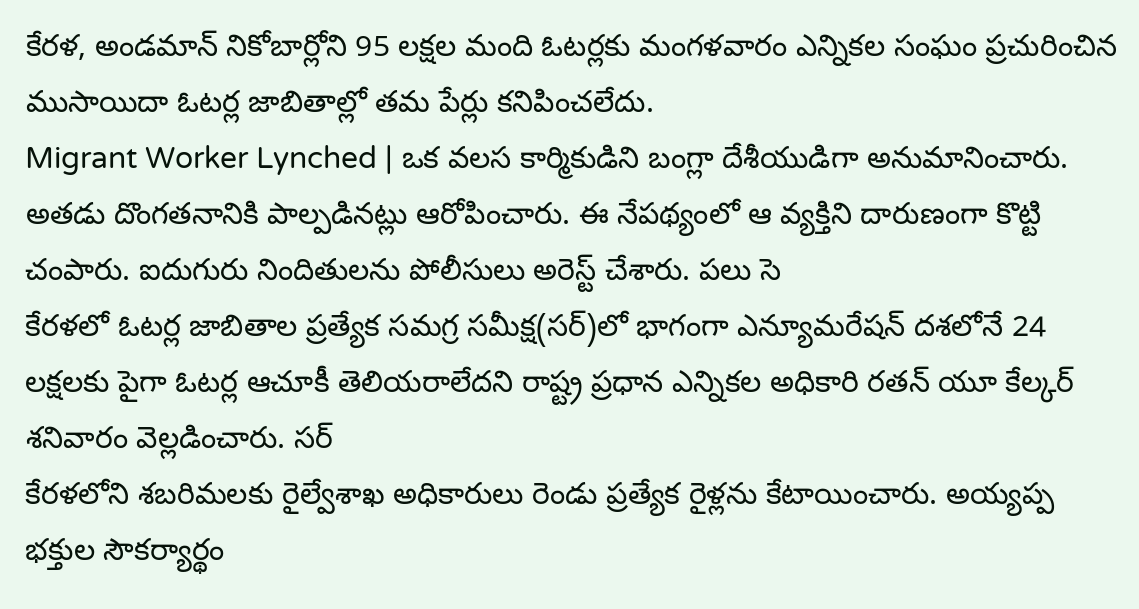కేరళ, అండమాన్ నికోబార్లోని 95 లక్షల మంది ఓటర్లకు మంగళవారం ఎన్నికల సంఘం ప్రచురించిన ముసాయిదా ఓటర్ల జాబితాల్లో తమ పేర్లు కనిపించలేదు.
Migrant Worker Lynched | ఒక వలస కార్మికుడిని బంగ్లా దేశీయుడిగా అనుమానించారు. అతడు దొంగతనానికి పాల్పడినట్లు ఆరోపించారు. ఈ నేపథ్యంలో ఆ వ్యక్తిని దారుణంగా కొట్టి చంపారు. ఐదుగురు నిందితులను పోలీసులు అరెస్ట్ చేశారు. పలు సె
కేరళలో ఓటర్ల జాబితాల ప్రత్యేక సమగ్ర సమీక్ష(సర్)లో భాగంగా ఎన్యూమరేషన్ దశలోనే 24 లక్షలకు పైగా ఓటర్ల ఆచూకీ తెలియరాలేదని రాష్ట్ర ప్రధాన ఎన్నికల అధికారి రతన్ యూ కేల్కర్ శనివారం వెల్లడించారు. సర్
కేరళలోని శబరిమలకు రైల్వేశాఖ అధికారులు రెండు ప్రత్యేక రైళ్లను కేటాయించారు. అయ్యప్ప భక్తుల సౌకర్యార్థం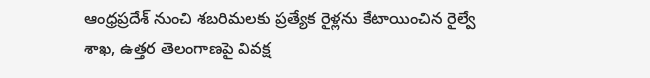ఆంధ్రప్రదేశ్ నుంచి శబరిమలకు ప్రత్యేక రైళ్లను కేటాయించిన రైల్వే శాఖ, ఉత్తర తెలంగాణపై వివక్ష